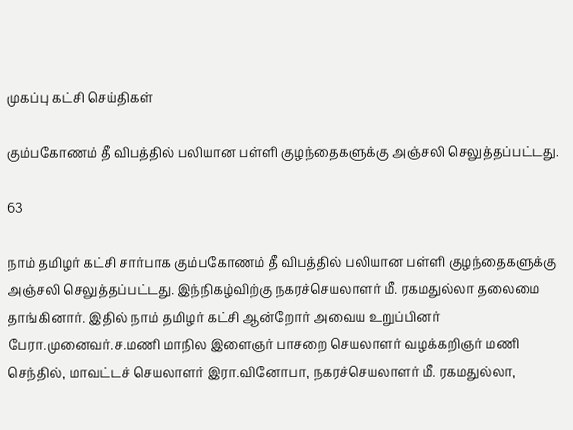முகப்பு கட்சி செய்திகள்

கும்பகோணம் தீ விபத்தில் பலியான பள்ளி குழந்தைகளுக்கு அஞ்சலி செலுத்தப்பட்டது.

63

நாம் தமிழர் கட்சி சார்பாக கும்பகோணம் தீ விபத்தில் பலியான பள்ளி குழந்தைகளுக்கு அஞ்சலி செலுத்தப்பட்டது. இந்நிகழ்விற்கு நகரச்செயலாளர் மீ. ரகமதுல்லா தலைமை தாங்கினார். இதில் நாம் தமிழர் கட்சி ஆன்றோர் அவைய உறுப்பினர் பேரா.முனைவர்.ச.மணி மாநில இளைஞர் பாசறை செயலாளர் வழக்கறிஞர் மணி செந்தில், மாவட்டச் செயலாளர் இரா.வினோபா, நகரச்செயலாளர் மீ. ரகமதுல்லா,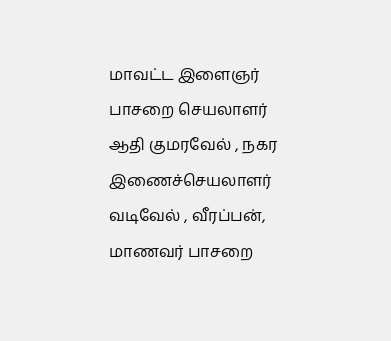மாவட்ட இளைஞர் பாசறை செயலாளர் ஆதி குமரவேல் , நகர இணைச்செயலாளர் வடிவேல் , வீரப்பன், மாணவர் பாசறை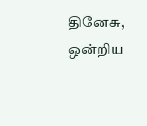தினேசு,  ஒன்றிய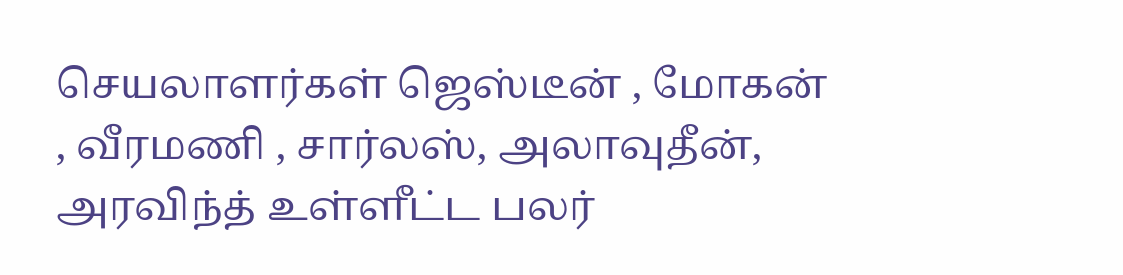செயலாளர்கள் ஜெஸ்டீன் , மோகன் , வீரமணி , சார்லஸ், அலாவுதீன், அரவிந்த் உள்ளீட்ட பலர்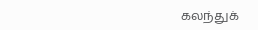கலந்துக்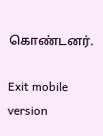கொண்டனர்.

Exit mobile version